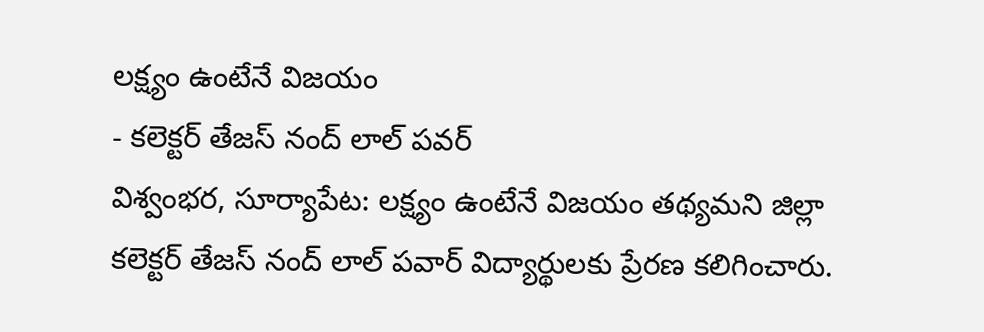లక్ష్యం ఉంటేనే విజయం
- కలెక్టర్ తేజస్ నంద్ లాల్ పవర్
విశ్వంభర, సూర్యాపేట: లక్ష్యం ఉంటేనే విజయం తథ్యమని జిల్లా కలెక్టర్ తేజస్ నంద్ లాల్ పవార్ విద్యార్థులకు ప్రేరణ కలిగించారు.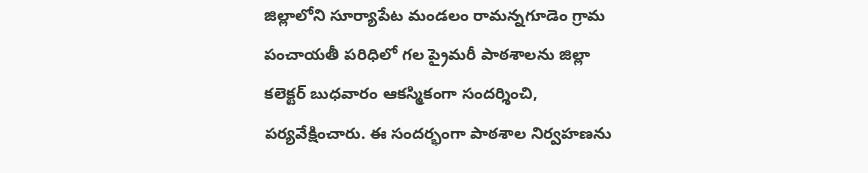జిల్లాలోని సూర్యాపేట మండలం రామన్నగూడెం గ్రామ పంచాయతీ పరిధిలో గల ప్రైమరీ పాఠశాలను జిల్లా కలెక్టర్ బుధవారం ఆకస్మికంగా సందర్శించి, పర్యవేక్షించారు. ఈ సందర్భంగా పాఠశాల నిర్వహణను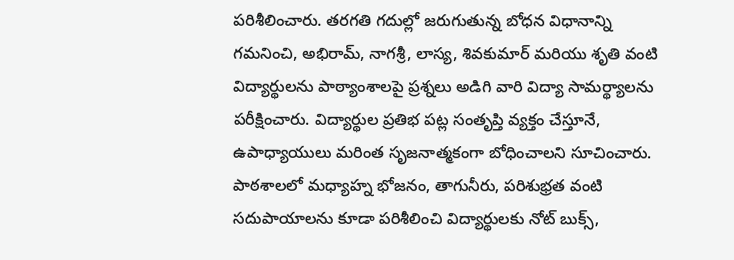పరిశీలించారు. తరగతి గదుల్లో జరుగుతున్న బోధన విధానాన్ని గమనించి, అభిరామ్, నాగశ్రీ, లాస్య, శివకుమార్ మరియు శృతి వంటి విద్యార్థులను పాఠ్యాంశాలపై ప్రశ్నలు అడిగి వారి విద్యా సామర్థ్యాలను పరీక్షించారు. విద్యార్థుల ప్రతిభ పట్ల సంతృప్తి వ్యక్తం చేస్తూనే, ఉపాధ్యాయులు మరింత సృజనాత్మకంగా బోధించాలని సూచించారు. పాఠశాలలో మధ్యాహ్న భోజనం, తాగునీరు, పరిశుభ్రత వంటి సదుపాయాలను కూడా పరిశీలించి విద్యార్థులకు నోట్ బుక్స్,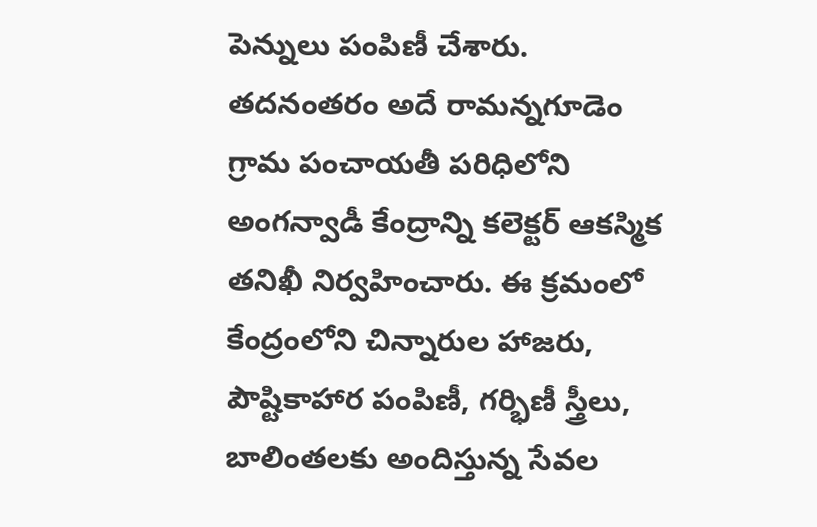పెన్నులు పంపిణీ చేశారు. తదనంతరం అదే రామన్నగూడెం గ్రామ పంచాయతీ పరిధిలోని అంగన్వాడీ కేంద్రాన్ని కలెక్టర్ ఆకస్మిక తనిఖీ నిర్వహించారు. ఈ క్రమంలో కేంద్రంలోని చిన్నారుల హాజరు, పౌష్టికాహార పంపిణీ, గర్భిణీ స్త్రీలు, బాలింతలకు అందిస్తున్న సేవల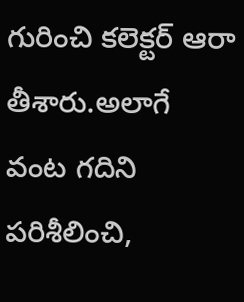గురించి కలెక్టర్ ఆరా తీశారు.అలాగే వంట గదిని పరిశీలించి,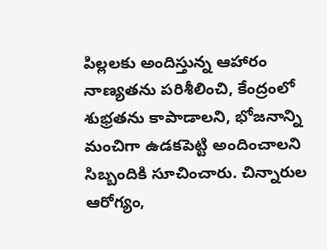పిల్లలకు అందిస్తున్న ఆహారం నాణ్యతను పరిశీలించి, కేంద్రంలో శుభ్రతను కాపాడాలని, భోజనాన్ని మంచిగా ఉడకపెట్టి అందించాలని సిబ్బందికి సూచించారు. చిన్నారుల ఆరోగ్యం,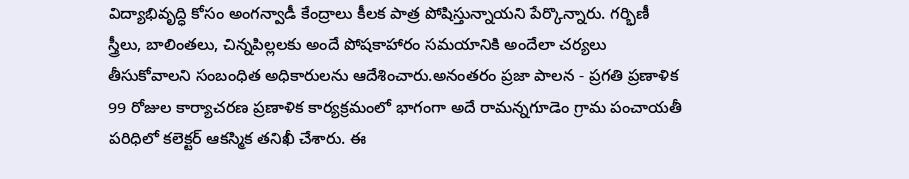విద్యాభివృద్ధి కోసం అంగన్వాడీ కేంద్రాలు కీలక పాత్ర పోషిస్తున్నాయని పేర్కొన్నారు. గర్భిణీ స్త్రీలు, బాలింతలు, చిన్నపిల్లలకు అందే పోషకాహారం సమయానికి అందేలా చర్యలు తీసుకోవాలని సంబంధిత అధికారులను ఆదేశించారు.అనంతరం ప్రజా పాలన - ప్రగతి ప్రణాళిక 99 రోజుల కార్యాచరణ ప్రణాళిక కార్యక్రమంలో భాగంగా అదే రామన్నగూడెం గ్రామ పంచాయతీ పరిధిలో కలెక్టర్ ఆకస్మిక తనిఖీ చేశారు. ఈ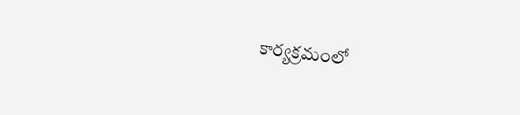కార్యక్రమంలో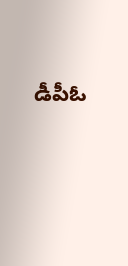డీపీఓ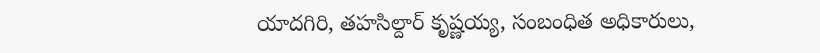యాదగిరి, తహసిల్దార్ కృష్ణయ్య, సంబంధిత అధికారులు,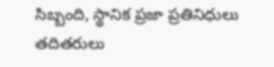సిబ్బంది, స్థానిక ప్రజా ప్రతినిధులు తదితరులు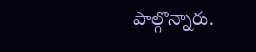పాల్గొన్నారు.